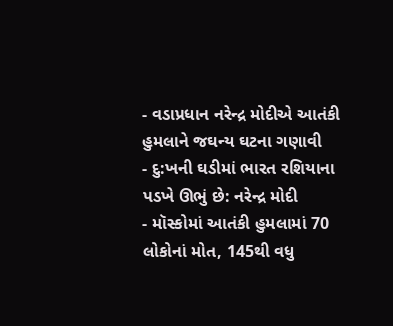- વડાપ્રધાન નરેન્દ્ર મોદીએ આતંકી હુમલાને જઘન્ય ઘટના ગણાવી
- દુ:ખની ઘડીમાં ભારત રશિયાના પડખે ઊભું છે: નરેન્દ્ર મોદી
- મૉસ્કોમાં આતંકી હુમલામાં 70 લોકોનાં મોત, 145થી વધુ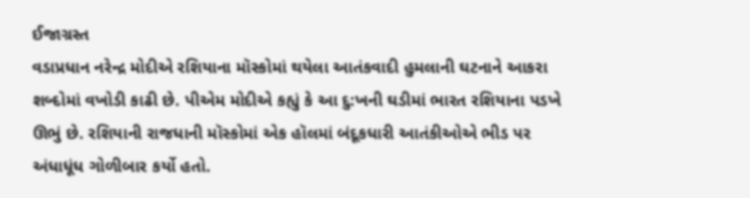ઈજાગ્રસ્ત
વડાપ્રધાન નરેન્દ્ર મોદીએ રશિયાના મૉસ્કોમાં થયેલા આતંકવાદી હુમલાની ઘટનાને આકરા શબ્દોમાં વખોડી કાઢી છે. પીએમ મોદીએ કહ્યું કે આ દુ:ખની ઘડીમાં ભારત રશિયાના પડખે ઊભું છે. રશિયાની રાજધાની મૉસ્કોમાં એક હૉલમાં બંદૂકધારી આતંકીઓએ ભીડ પર અંધાધૂંધ ગોળીબાર કર્યો હતો.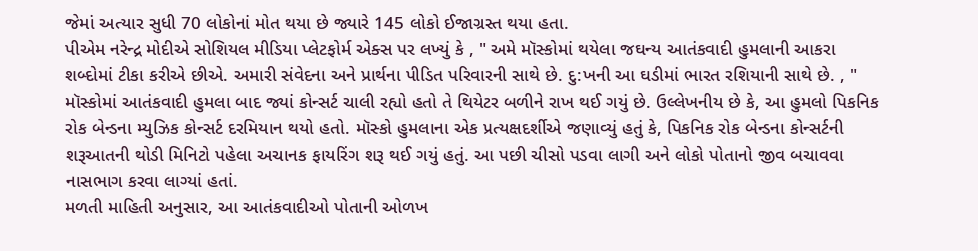જેમાં અત્યાર સુધી 70 લોકોનાં મોત થયા છે જ્યારે 145 લોકો ઈજાગ્રસ્ત થયા હતા.
પીએમ નરેન્દ્ર મોદીએ સોશિયલ મીડિયા પ્લેટફોર્મ એક્સ પર લખ્યું કે , " અમે મૉસ્કોમાં થયેલા જઘન્ય આતંકવાદી હુમલાની આકરા શબ્દોમાં ટીકા કરીએ છીએ. અમારી સંવેદના અને પ્રાર્થના પીડિત પરિવારની સાથે છે. દુ:ખની આ ઘડીમાં ભારત રશિયાની સાથે છે. , "
મૉસ્કોમાં આતંકવાદી હુમલા બાદ જ્યાં કોન્સર્ટ ચાલી રહ્યો હતો તે થિયેટર બળીને રાખ થઈ ગયું છે. ઉલ્લેખનીય છે કે, આ હુમલો પિકનિક રોક બેન્ડના મ્યુઝિક કોન્સર્ટ દરમિયાન થયો હતો. મૉસ્કો હુમલાના એક પ્રત્યક્ષદર્શીએ જણાવ્યું હતું કે, પિકનિક રોક બેન્ડના કોન્સર્ટની શરૂઆતની થોડી મિનિટો પહેલા અચાનક ફાયરિંગ શરૂ થઈ ગયું હતું. આ પછી ચીસો પડવા લાગી અને લોકો પોતાનો જીવ બચાવવા નાસભાગ કરવા લાગ્યાં હતાં.
મળતી માહિતી અનુસાર, આ આતંકવાદીઓ પોતાની ઓળખ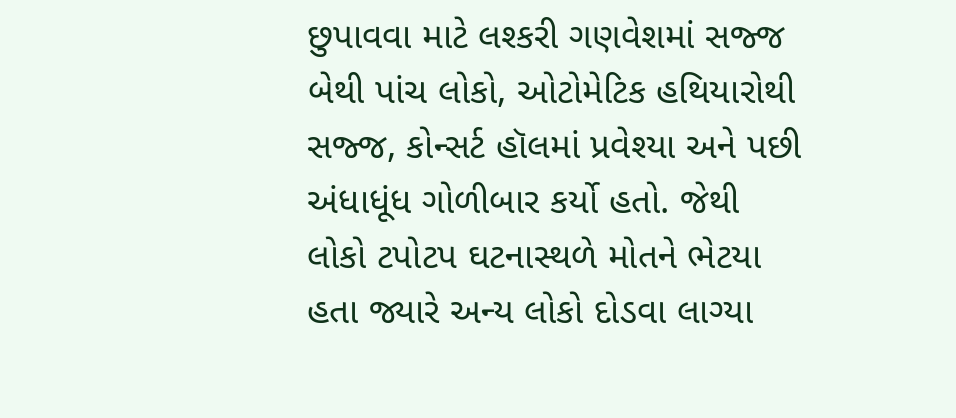છુપાવવા માટે લશ્કરી ગણવેશમાં સજ્જ બેથી પાંચ લોકો, ઓટોમેટિક હથિયારોથી સજ્જ, કોન્સર્ટ હૉલમાં પ્રવેશ્યા અને પછી અંધાધૂંધ ગોળીબાર કર્યો હતો. જેથી લોકો ટપોટપ ઘટનાસ્થળે મોતને ભેટયા હતા જ્યારે અન્ય લોકો દોડવા લાગ્યા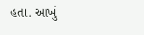હતા. આખું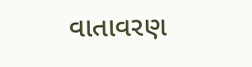વાતાવરણ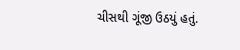ચીસથી ગૂંજી ઉઠયું હતું.